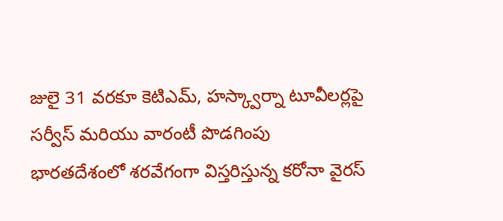జులై 31 వరకూ కెటిఎమ్, హస్క్వార్నా టూవీలర్లపై సర్వీస్ మరియు వారంటీ పొడగింపు
భారతదేశంలో శరవేగంగా విస్తరిస్తున్న కరోనా వైరస్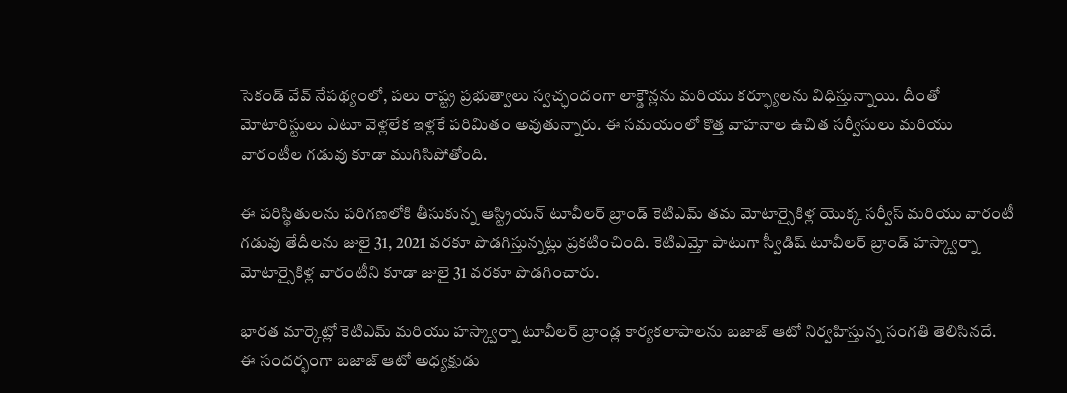సెకండ్ వేవ్ నేపథ్యంలో, పలు రాష్ట్ర ప్రభుత్వాలు స్వచ్ఛందంగా లాక్డౌన్లను మరియు కర్ఫ్యూలను విధిస్తున్నాయి. దీంతో మోటారిస్టులు ఎటూ వెళ్లలేక ఇళ్లకే పరిమితం అవుతున్నారు. ఈ సమయంలో కొత్త వాహనాల ఉచిత సర్వీసులు మరియు వారంటీల గడువు కూడా ముగిసిపోతోంది.

ఈ పరిస్థితులను పరిగణలోకి తీసుకున్న ఆస్ట్రియన్ టూవీలర్ బ్రాండ్ కెటిఎమ్ తమ మోటార్సైకిళ్ల యొక్క సర్వీస్ మరియు వారంటీ గడువు తేదీలను జులై 31, 2021 వరకూ పొడగిస్తున్నట్లు ప్రకటించింది. కెటిఎమ్తో పాటుగా స్వీడిష్ టూవీలర్ బ్రాండ్ హస్క్వార్నా మోటార్సైకిళ్ల వారంటీని కూడా జులై 31 వరకూ పొడగించారు.

భారత మార్కెట్లో కెటిఎమ్ మరియు హస్క్వార్నా టూవీలర్ బ్రాండ్ల కార్యకలాపాలను బజాజ్ ఆటో నిర్వహిస్తున్న సంగతి తెలిసినదే. ఈ సందర్భంగా బజాజ్ ఆటో అధ్యక్షుడు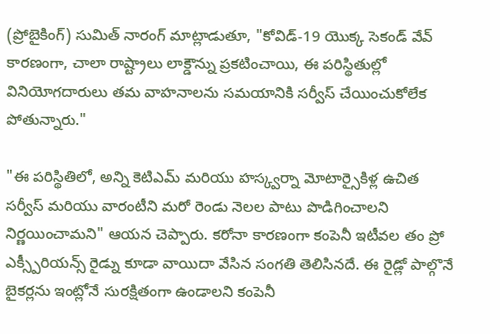(ప్రోబైకింగ్) సుమిత్ నారంగ్ మాట్లాడుతూ, "కోవిడ్-19 యొక్క సెకండ్ వేవ్ కారణంగా, చాలా రాష్ట్రాలు లాక్డౌన్ను ప్రకటించాయి, ఈ పరిస్థితుల్లో వినియోగదారులు తమ వాహనాలను సమయానికి సర్వీస్ చేయించుకోలేక పోతున్నారు."

"ఈ పరిస్థితిలో, అన్ని కెటిఎమ్ మరియు హస్క్వర్నా మోటార్సైకిళ్ల ఉచిత సర్వీస్ మరియు వారంటీని మరో రెండు నెలల పాటు పొడిగించాలని నిర్ణయించామని" ఆయన చెప్పారు. కరోనా కారణంగా కంపెనీ ఇటీవల తం ప్రో ఎక్స్పీరియన్స్ రైడ్ను కూడా వాయిదా వేసిన సంగతి తెలిసినదే. ఈ రైడ్లో పాల్గొనే బైకర్లను ఇంట్లోనే సురక్షితంగా ఉండాలని కంపెనీ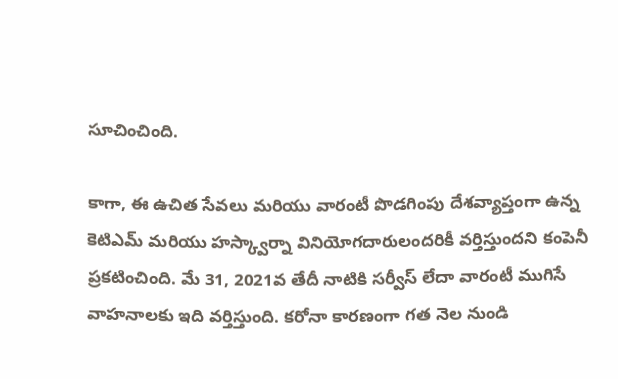సూచించింది.

కాగా, ఈ ఉచిత సేవలు మరియు వారంటీ పొడగింపు దేశవ్యాప్తంగా ఉన్న కెటిఎమ్ మరియు హస్క్వార్నా వినియోగదారులందరికీ వర్తిస్తుందని కంపెనీ ప్రకటించింది. మే 31, 2021వ తేదీ నాటికి సర్వీస్ లేదా వారంటీ ముగిసే వాహనాలకు ఇది వర్తిస్తుంది. కరోనా కారణంగా గత నెల నుండి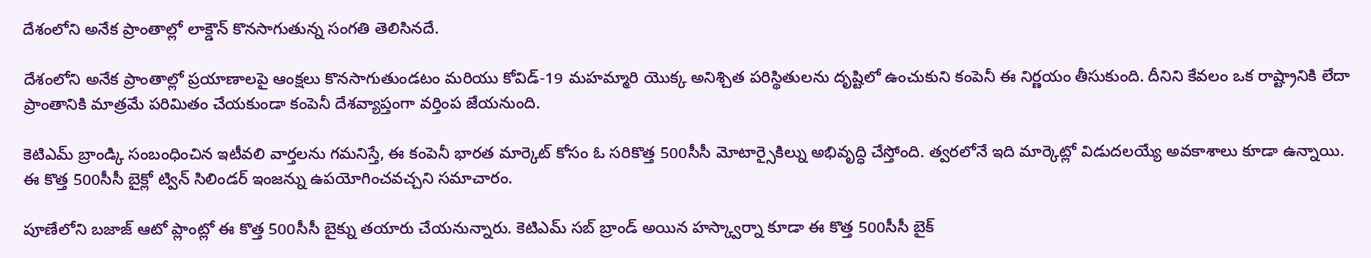దేశంలోని అనేక ప్రాంతాల్లో లాక్డౌన్ కొనసాగుతున్న సంగతి తెలిసినదే.

దేశంలోని అనేక ప్రాంతాల్లో ప్రయాణాలపై ఆంక్షలు కొనసాగుతుండటం మరియు కోవిడ్-19 మహమ్మారి యొక్క అనిశ్చిత పరిస్థితులను దృష్టిలో ఉంచుకుని కంపెనీ ఈ నిర్ణయం తీసుకుంది. దీనిని కేవలం ఒక రాష్ట్రానికి లేదా ప్రాంతానికి మాత్రమే పరిమితం చేయకుండా కంపెనీ దేశవ్యాప్తంగా వర్తింప జేయనుంది.

కెటిఎమ్ బ్రాండ్కి సంబంధించిన ఇటీవలి వార్తలను గమనిస్తే, ఈ కంపెనీ భారత మార్కెట్ కోసం ఓ సరికొత్త 500సీసీ మోటార్సైకిల్ను అభివృద్ధి చేస్తోంది. త్వరలోనే ఇది మార్కెట్లో విడుదలయ్యే అవకాశాలు కూడా ఉన్నాయి. ఈ కొత్త 500సీసీ బైక్లో ట్విన్ సిలిండర్ ఇంజన్ను ఉపయోగించవచ్చని సమాచారం.

పూణేలోని బజాజ్ ఆటో ప్లాంట్లో ఈ కొత్త 500సీసీ బైక్ను తయారు చేయనున్నారు. కెటిఎమ్ సబ్ బ్రాండ్ అయిన హస్క్వార్నా కూడా ఈ కొత్త 500సీసీ బైక్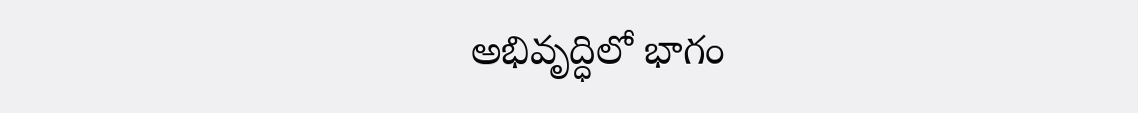అభివృద్ధిలో భాగం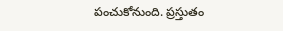పంచుకోనుంది. ప్రస్తుతం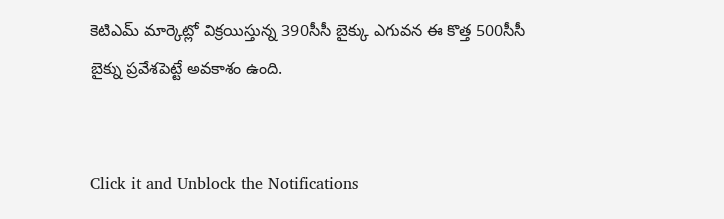కెటిఎమ్ మార్కెట్లో విక్రయిస్తున్న 390సీసీ బైక్కు ఎగువన ఈ కొత్త 500సీసీ బైక్ను ప్రవేశపెట్టే అవకాశం ఉంది.


Click it and Unblock the Notifications